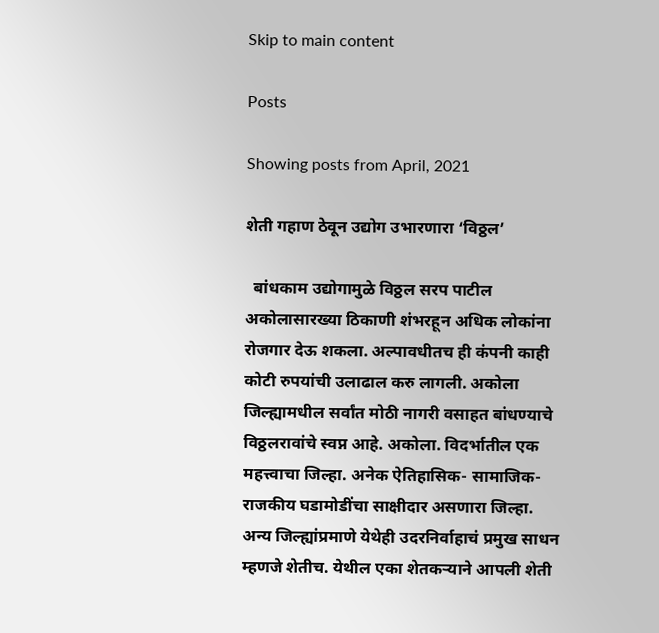Skip to main content

Posts

Showing posts from April, 2021

शेती गहाण ठेवून उद्योग उभारणारा ‘विठ्ठल’

  बांधकाम उद्योगामुळे विठ्ठल सरप पाटील अकोलासारख्या ठिकाणी शंभरहून अधिक लोकांना रोजगार देऊ शकला. अल्पावधीतच ही कंपनी काही कोटी रुपयांची उलाढाल करु लागली. अकोला जिल्ह्यामधील सर्वांत मोठी नागरी वसाहत बांधण्याचे विठ्ठलरावांचे स्वप्न आहे. अकोला. विदर्भातील एक महत्त्वाचा जिल्हा. अनेक ऐतिहासिक- सामाजिक-राजकीय घडामोडींचा साक्षीदार असणारा जिल्हा. अन्य जिल्ह्यांप्रमाणे येथेही उदरनिर्वाहाचं प्रमुख साधन म्हणजे शेतीच. येथील एका शेतकर्‍याने आपली शेती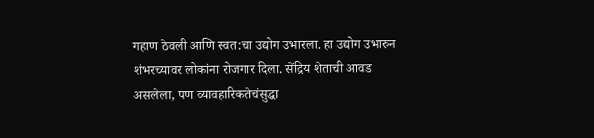गहाण ठेवली आणि स्वत:चा उद्योग उभारला. हा उद्योग उभारुन शंभरच्यावर लोकांना रोजगार दिला. सेंद्रिय शेताची आवड असलेला, पण व्यावहारिकतेचंसुद्धा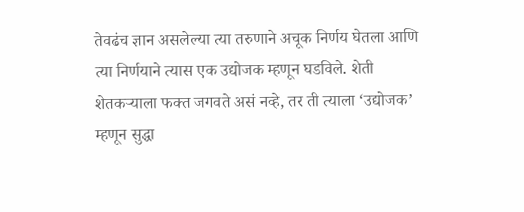तेवढंच ज्ञान असलेल्या त्या तरुणाने अचूक निर्णय घेतला आणि त्या निर्णयाने त्यास एक उद्योजक म्हणून घडविले. शेती शेतकर्‍याला फक्त जगवते असं नव्हे, तर ती त्याला ‘उद्योजक’ म्हणून सुद्धा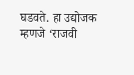घडवते. हा उद्योजक म्हणजे ‘राजवी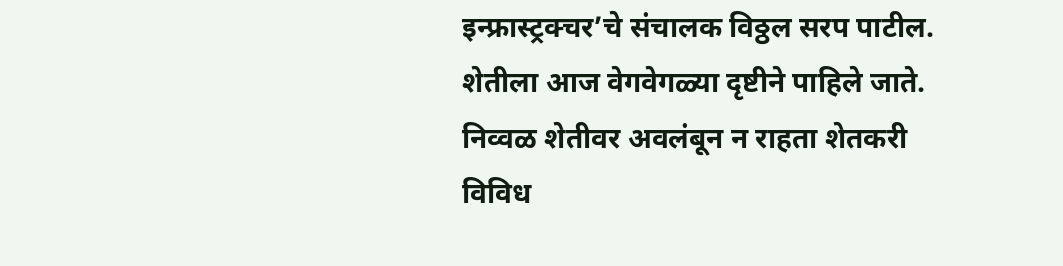इन्फ्रास्ट्रक्चर’चे संचालक विठ्ठल सरप पाटील. शेतीला आज वेगवेगळ्या दृष्टीने पाहिले जाते. निव्वळ शेतीवर अवलंबून न राहता शेतकरी विविध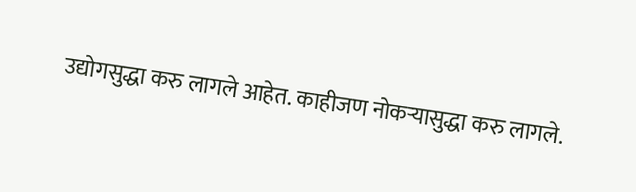उद्योगसुद्धा करु लागले आहेत. काहीजण नोकर्‍यासुद्धा करु लागले.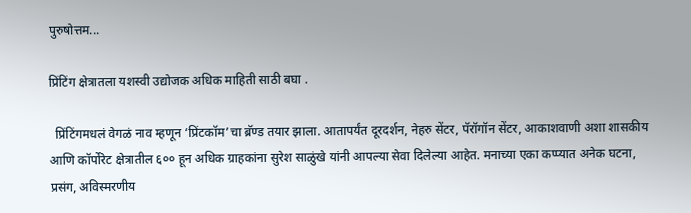पुरुषोत्तम...

प्रिंटिंग क्षेत्रातला यशस्वी उद्योजक अधिक माहिती साठी बघा .

  प्रिंटिंगमधलं वेगळं नाव म्हणून ‘प्रिंटकॉम’चा ब्रॅण्ड तयार झाला. आतापर्यंत दूरदर्शन, नेहरु सेंटर, पॅरॉगॉन सेंटर, आकाशवाणी अशा शासकीय आणि कॉर्पोरेट क्षेत्रातील ६०० हून अधिक ग्राहकांना सुरेश साळुंखे यांनी आपल्या सेवा दिलेल्या आहेत. मनाच्या एका कप्प्यात अनेक घटना, प्रसंग, अविस्मरणीय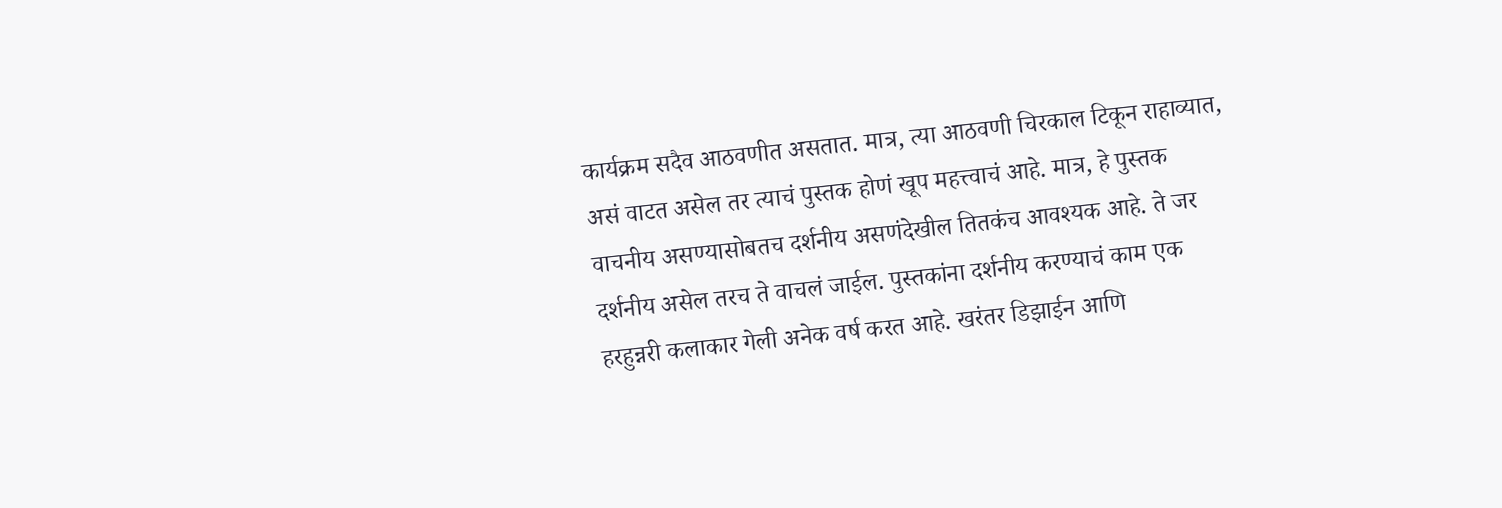कार्यक्रम सदैव आठवणीत असतात. मात्र, त्या आठवणी चिरकाल टिकून राहाव्यात, असं वाटत असेल तर त्याचं पुस्तक होणं खूप महत्त्वाचं आहे. मात्र, हे पुस्तक वाचनीय असण्यासोबतच दर्शनीय असणंदेखील तितकंच आवश्यक आहे. ते जर दर्शनीय असेल तरच ते वाचलं जाईल. पुस्तकांना दर्शनीय करण्याचं काम एक हरहुन्नरी कलाकार गेली अनेक वर्ष करत आहे. खरंतर डिझाईन आणि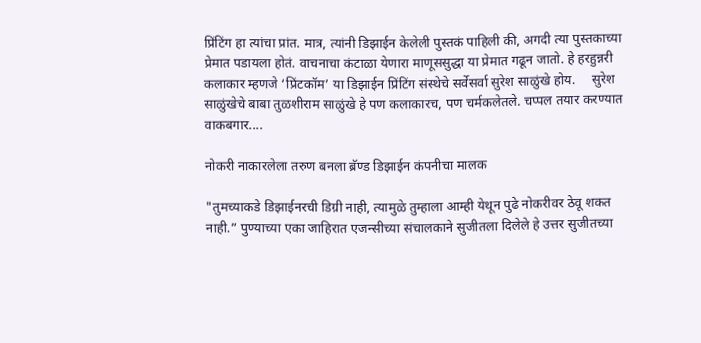प्रिंटिंग हा त्यांचा प्रांत. मात्र, त्यांनी डिझाईन केलेली पुस्तकं पाहिली की, अगदी त्या पुस्तकाच्या प्रेमात पडायला होतं. वाचनाचा कंटाळा येणारा माणूससुद्धा या प्रेमात गढून जातो. हे हरहुन्नरी कलाकार म्हणजे ‘प्रिंटकॉम’ या डिझाईन प्रिंटिंग संस्थेचे सर्वेसर्वा सुरेश साळुंखे होय.     सुरेश साळुंखेचे बाबा तुळशीराम साळुंखे हे पण कलाकारच, पण चर्मकलेतले. चप्पल तयार करण्यात वाकबगार....

नोकरी नाकारलेला तरुण बनला ब्रॅण्ड डिझाईन कंपनीचा मालक

"तुमच्याकडे डिझाईनरची डिग्री नाही, त्यामुळे तुम्हाला आम्ही येथून पुढे नोकरीवर ठेवू शकत नाही.” पुण्याच्या एका जाहिरात एजन्सीच्या संचालकाने सुजीतला दिलेले हे उत्तर सुजीतच्या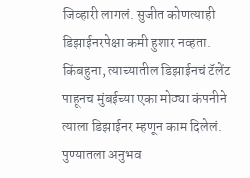जिव्हारी लागलं. सुजीत कोणत्याही डिझाईनरपेक्षा कमी हुशार नव्हता. किंबहुना, त्याच्यातील डिझाईनचं टॅलेंट पाहूनच मुंबईच्या एका मोठ्या कंपनीने त्याला डिझाईनर म्हणून काम दिलेलं. पुण्यातला अनुभव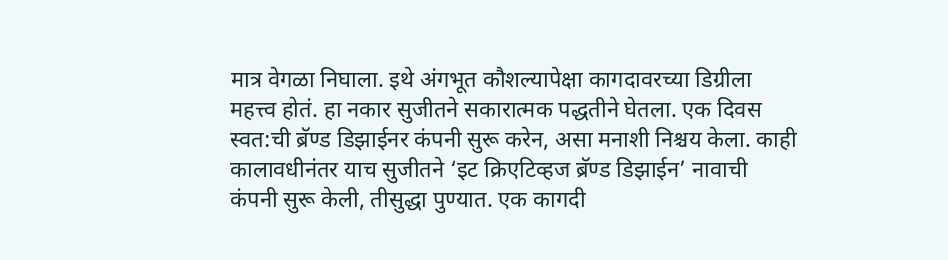मात्र वेगळा निघाला. इथे अंगभूत कौशल्यापेक्षा कागदावरच्या डिग्रीला महत्त्व होतं. हा नकार सुजीतने सकारात्मक पद्धतीने घेतला. एक दिवस स्वत:ची ब्रॅण्ड डिझाईनर कंपनी सुरू करेन, असा मनाशी निश्चय केला. काही कालावधीनंतर याच सुजीतने ‘इट क्रिएटिव्हज ब्रॅण्ड डिझाईन’ नावाची कंपनी सुरू केली, तीसुद्धा पुण्यात. एक कागदी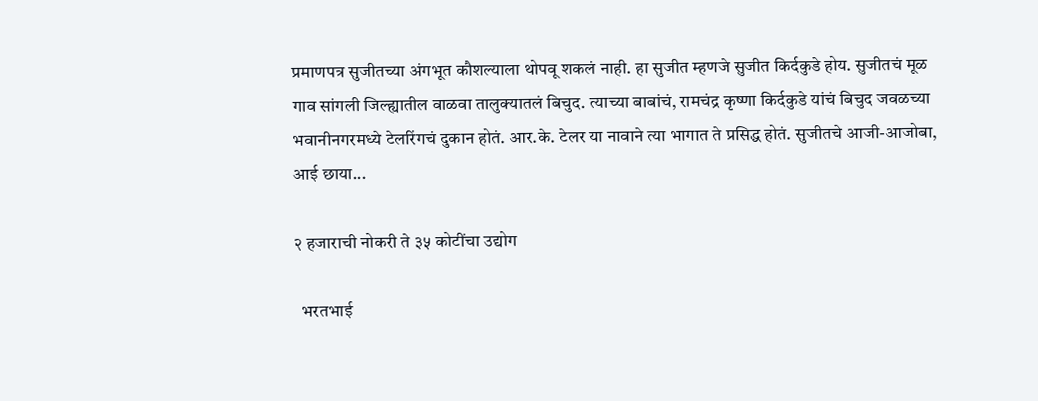प्रमाणपत्र सुजीतच्या अंगभूत कौशल्याला थोपवू शकलं नाही. हा सुजीत म्हणजे सुजीत किर्दकुडे होय. सुजीतचं मूळ गाव सांगली जिल्ह्यातील वाळवा तालुक्यातलं बिचुद. त्याच्या बाबांचं, रामचंद्र कृष्णा किर्दकुडे यांचं बिचुद जवळच्या भवानीनगरमध्ये टेलरिंगचं दुकान होतं. आर.के. टेलर या नावाने त्या भागात ते प्रसिद्ध होतं. सुजीतचे आजी-आजोबा, आई छाया...

२ हजाराची नोकरी ते ३५ कोटींचा उद्योग

  भरतभाई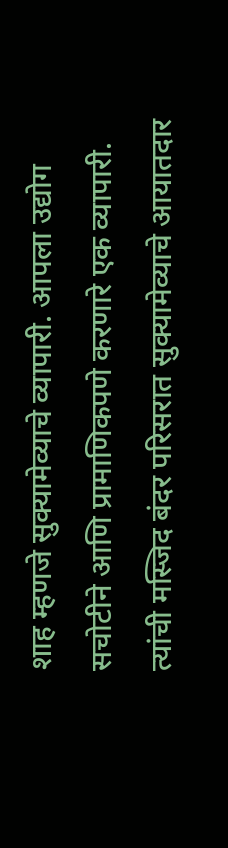शाह म्हणजे सुक्यामेव्याचे व्यापारी. आपला उद्योग सचोटीने आणि प्रामाणिकपणे करणारे एक व्यापारी. त्यांची मस्जिद बंदर परिसरात सुक्यामेव्याचे आयातदार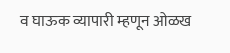व घाऊक व्यापारी म्हणून ओळख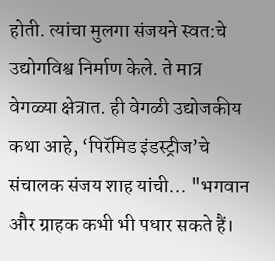होती. त्यांचा मुलगा संजयने स्वत:चे उद्योगविश्व निर्माण केले. ते मात्र वेगळ्या क्षेत्रात. ही वेगळी उद्योजकीय कथा आहे, ‘पिरॅमिड इंडस्ट्रीज’चे संचालक संजय शाह यांची... "भगवान और ग्राहक कभी भी पधार सकते हैं।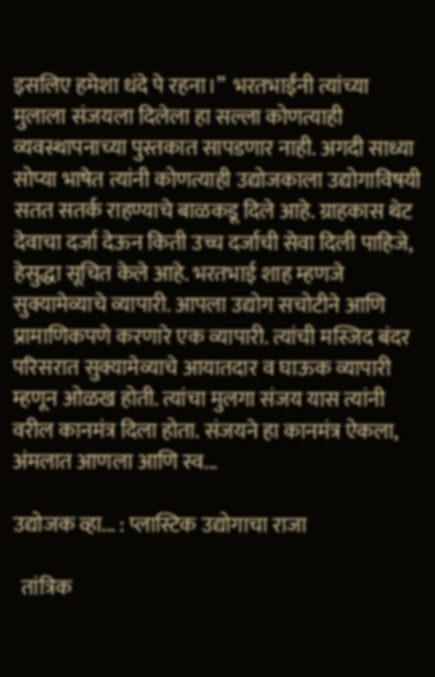इसलिए हमेशा धंदे पे रहना।”  भरतभाईंनी त्यांच्या मुलाला संजयला दिलेला हा सल्ला कोणत्याही व्यवस्थापनाच्या पुस्तकात सापडणार नाही. अगदी साध्या सोप्या भाषेत त्यांनी कोणत्याही उद्योजकाला उद्योगाविषयी सतत सतर्क राहण्याचे बाळकडू दिले आहे. ग्राहकास थेट देवाचा दर्जा देऊन किती उच्च दर्जाची सेवा दिली पाहिजे, हेसुद्धा सूचित केले आहे. भरतभाई शाह म्हणजे सुक्यामेव्याचे व्यापारी. आपला उद्योग सचोटीने आणि प्रामाणिकपणे करणारे एक व्यापारी. त्यांची मस्जिद बंदर परिसरात सुक्यामेव्याचे आयातदार व घाऊक व्यापारी म्हणून ओळख होती. त्यांचा मुलगा संजय यास त्यांनी वरील कानमंत्र दिला होता. संजयने हा कानमंत्र ऐकला, अंमलात आणला आणि स्व...

उद्योजक व्हा... : प्लास्टिक उद्योगाचा राजा

  तांत्रिक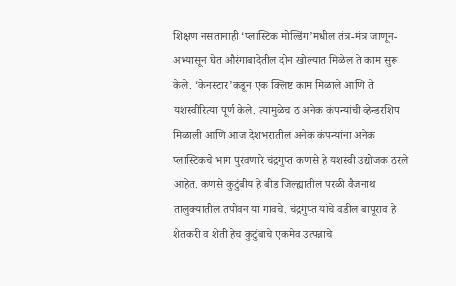शिक्षण नसतानाही ‘प्लास्टिक मोल्डिंग’मधील तंत्र-मंत्र जाणून-अभ्यासून घेत औरंगाबादेतील दोन खोल्यात मिळेल ते काम सुरू केले. ‘केनस्टार’कडून एक क्लिष्ट काम मिळाले आणि ते यशस्वीरित्या पूर्ण केले. त्यामुळेच ठ अनेक कंपन्यांची व्हेन्डरशिप मिळाली आणि आज देशभरातील अनेक कंपन्यांना अनेक प्लास्टिकचे भाग पुरवणारे चंद्रगुप्त कणसे हे यशस्वी उद्योजक ठरले आहेत. कणसे कुटुंबीय हे बीड जिल्ह्यातील परळी वैजनाथ तालुक्यातील तपोवन या गावचे. चंद्रगुप्त यांचे वडील बापूराव हे शेतकरी व शेती हेच कुटुंबाचे एकमेव उत्पन्नाचे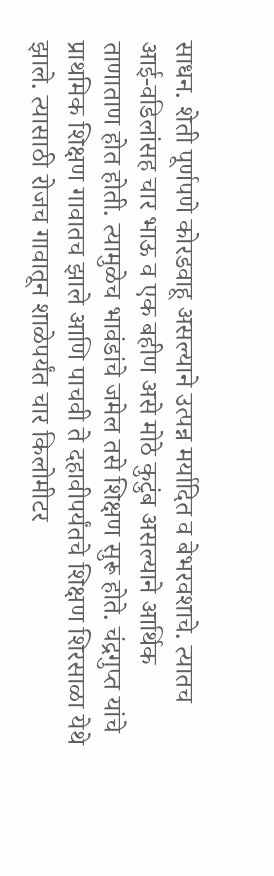साधन. शेती पूर्णपणे कोरडवाहू असल्याने उत्पन्न मर्यादित व बेभरवशाचे. त्यातच आई-वडिलांसह चार भाऊ व एक बहीण असे मोठे कुटुंब असल्याने आर्थिक ताणाताण होत होती. त्यामुळेच भावंडांचे जमेल तसे शिक्षण सुरू होते. चंद्रगुप्त यांचे प्राथमिक शिक्षण गावातच झाले आणि पाचवी ते दहावीपर्यंतचे शिक्षण शिरसाळा येथे झाले. त्यासाठी रोजच गावातून शाळेपर्यंत चार किलोमीटर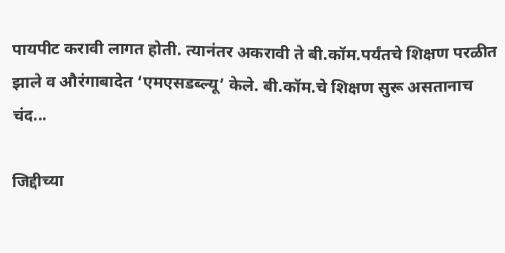पायपीट करावी लागत होती. त्यानंतर अकरावी ते बी.कॉम.पर्यंतचे शिक्षण परळीत झाले व औरंगाबादेत ‘एमएसडब्ल्यू’ केले. बी.कॉम.चे शिक्षण सुरू असतानाच चंद...

जिद्दीच्या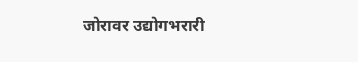जोरावर उद्योगभरारी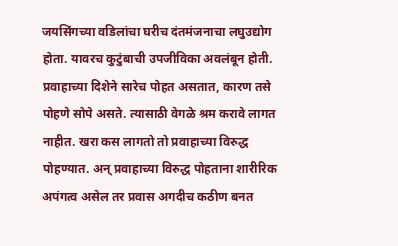जयसिंगच्या वडिलांचा घरीच दंतमंजनाचा लघुउद्योग होता. यावरच कुटुंबाची उपजीविका अवलंबून होती. प्रवाहाच्या दिशेने सारेच पोहत असतात, कारण तसे पोहणे सोपे असते. त्यासाठी वेगळे श्रम करावे लागत नाहीत. खरा कस लागतो तो प्रवाहाच्या विरुद्ध पोहण्यात. अन् प्रवाहाच्या विरुद्ध पोहताना शारीरिक अपंगत्व असेल तर प्रवास अगदीच कठीण बनत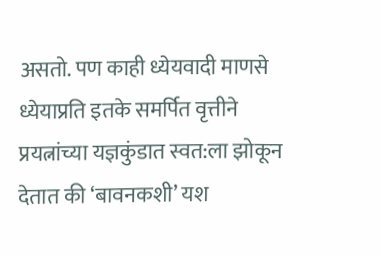असतो. पण काही ध्येयवादी माणसे ध्येयाप्रति इतके समर्पित वृत्तीने प्रयत्नांच्या यज्ञकुंडात स्वत:ला झोकून देतात की ‘बावनकशी’ यश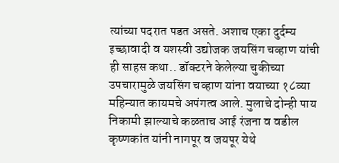त्यांच्या पदरात पडत असते. अशाच एका दुर्दम्य इच्छावादी व यशस्वी उद्योजक जयसिंग चव्हाण यांची ही साहस कथा.. डॉक्टरने केलेल्या चुकीच्या उपचारामुळे जयसिंग चव्हाण यांना वयाच्या १८व्या महिन्यात कायमचे अपंगत्व आले. मुलाचे दोन्ही पाय निकामी झाल्याचे कळताच आई रंजना व वडील कृष्णकांत यांनी नागपूर व जयपूर येथे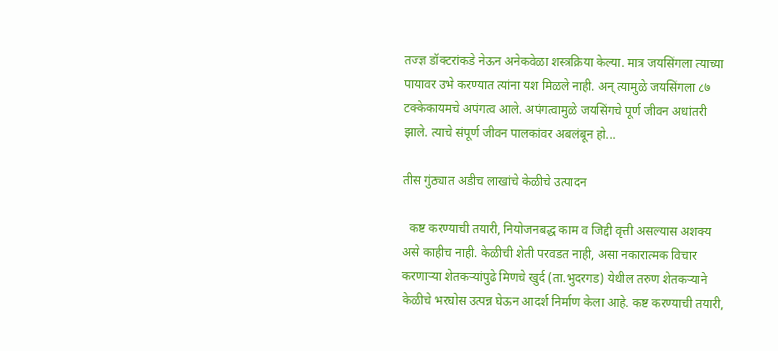तज्ज्ञ डॉक्टरांकडे नेऊन अनेकवेळा शस्त्रक्रिया केल्या. मात्र जयसिंगला त्याच्या पायावर उभे करण्यात त्यांना यश मिळले नाही. अन् त्यामुळे जयसिंगला ८७ टक्केकायमचे अपंगत्व आले. अपंगत्वामुळे जयसिंगचे पूर्ण जीवन अधांतरी झाले. त्याचे संपूर्ण जीवन पालकांवर अबलंबून हो...

तीस गुंठ्यात अडीच लाखांचे केळीचे उत्पादन

  कष्ट करण्याची तयारी, नियोजनबद्ध काम व जिद्दी वृत्ती असल्यास अशक्य असे काहीच नाही. केळीची शेती परवडत नाही, असा नकारात्मक विचार करणाऱ्या शेतकऱ्यांपुढे मिणचे खुर्द (ता.भुदरगड) येथील तरुण शेतकऱ्याने केळीचे भरघोस उत्पन्न घेऊन आदर्श निर्माण केला आहे. कष्ट करण्याची तयारी,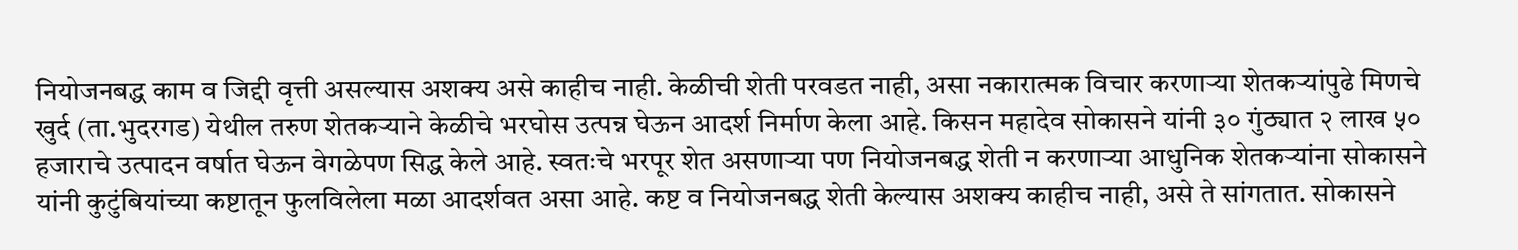नियोजनबद्ध काम व जिद्दी वृत्ती असल्यास अशक्य असे काहीच नाही. केळीची शेती परवडत नाही, असा नकारात्मक विचार करणाऱ्या शेतकऱ्यांपुढे मिणचे खुर्द (ता.भुदरगड) येथील तरुण शेतकऱ्याने केळीचे भरघोस उत्पन्न घेऊन आदर्श निर्माण केला आहे. किसन महादेव सोकासने यांनी ३० गुंठ्यात २ लाख ५० हजाराचे उत्पादन वर्षात घेऊन वेगळेपण सिद्ध केले आहे. स्वतःचे भरपूर शेत असणाऱ्या पण नियोजनबद्ध शेती न करणाऱ्या आधुनिक शेतकऱ्यांना सोकासने यांनी कुटुंबियांच्या कष्टातून फुलविलेला मळा आदर्शवत असा आहे. कष्ट व नियोजनबद्ध शेती केल्यास अशक्य काहीच नाही, असे ते सांगतात. सोकासने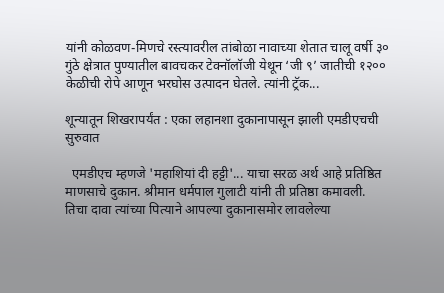यांनी कोळवण-मिणचे रस्त्यावरील तांबोळा नावाच्या शेतात चालू वर्षी ३० गुंठे क्षेत्रात पुण्यातील बावचकर टेक्नॉलॉजी येथून ‘जी ९’ जातीची १२०० केळीची रोपे आणून भरघोस उत्पादन घेतले. त्यांनी ट्रॅक...

शून्यातून शिखरापर्यंत : एका लहानशा दुकानापासून झाली एमडीएचची सुरुवात

  एमडीएच म्हणजे 'महाशियां दी हट्टी'... याचा सरळ अर्थ आहे प्रतिष्ठित माणसाचे दुकान. श्रीमान धर्मपाल गुलाटी यांनी ती प्रतिष्ठा कमावली. तिचा दावा त्यांच्या पित्याने आपल्या दुकानासमोर लावलेल्या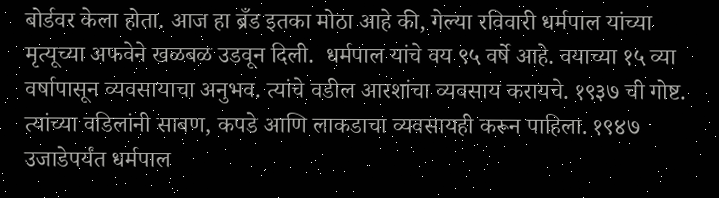बोर्डवर केला होता. आज हा ब्रँड इतका मोठा आहे की, गेल्या रविवारी धर्मपाल यांच्या मृत्यूच्या अफवेने खळबळ उडवून दिली.  धर्मपाल यांचे वय ९५ वर्षे आहे. वयाच्या १५ व्या वर्षापासून व्यवसायाचा अनुभव. त्यांचे वडील आरशांचा व्यवसाय करायचे. १९३७ ची गोष्ट. त्यांच्या वडिलांनी साबण, कपडे आणि लाकडाचा व्यवसायही करून पाहिला. १९४७ उजाडेपर्यंत धर्मपाल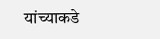यांच्याकडे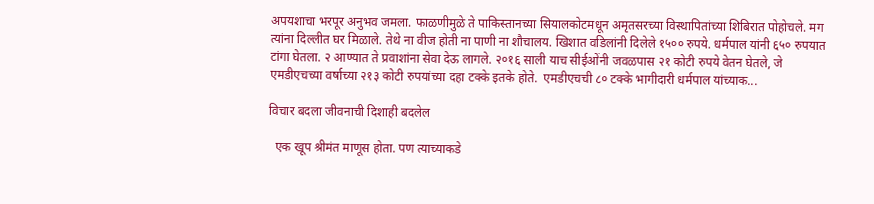अपयशाचा भरपूर अनुभव जमला. फाळणीमुळे ते पाकिस्तानच्या सियालकोटमधून अमृतसरच्या विस्थापितांच्या शिबिरात पोहोचले. मग त्यांना दिल्लीत घर मिळाले. तेथे ना वीज होती ना पाणी ना शौचालय. खिशात वडिलांनी दिलेले १५०० रुपये. धर्मपाल यांनी ६५० रुपयात टांगा घेतला. २ आण्यात ते प्रवाशांना सेवा देऊ लागले. २०१६ साली याच सीईओंनी जवळपास २१ कोटी रुपये वेतन घेतले, जे एमडीएचच्या वर्षाच्या २१३ कोटी रुपयांच्या दहा टक्के इतके होते.  एमडीएचची ८० टक्के भागीदारी धर्मपाल यांच्याक...

विचार बदला जीवनाची दिशाही बदलेल

  एक खूप श्रीमंत माणूस होता. पण त्याच्याकडे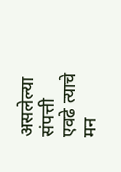असलेल्या संपत्ती एवढे त्याचे मन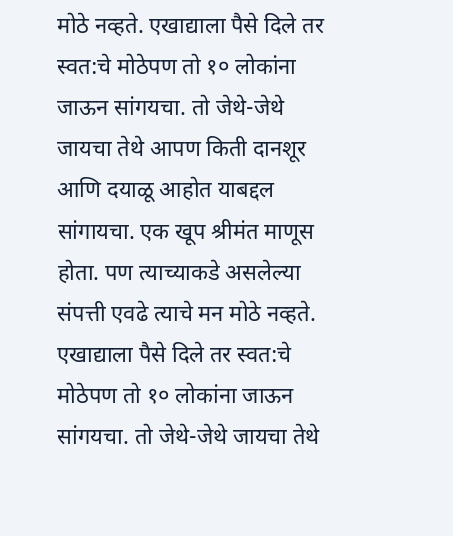मोठे नव्हते. एखाद्याला पैसे दिले तर स्वत:चे मोठेपण तो १० लोकांना जाऊन सांगयचा. तो जेथे-जेथे जायचा तेथे आपण किती दानशूर आणि दयाळू आहोत याबद्दल सांगायचा. एक खूप श्रीमंत माणूस होता. पण त्याच्याकडे असलेल्या संपत्ती एवढे त्याचे मन मोठे नव्हते. एखाद्याला पैसे दिले तर स्वत:चे मोठेपण तो १० लोकांना जाऊन सांगयचा. तो जेथे-जेथे जायचा तेथे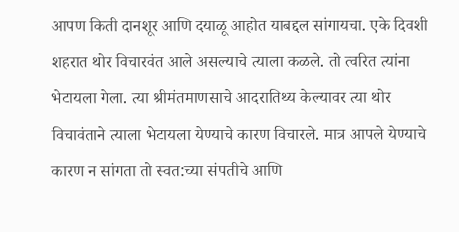आपण किती दानशूर आणि दयाळू आहोत याबद्दल सांगायचा. एके दिवशी शहरात थोर विचारवंत आले असल्याचे त्याला कळले. तो त्वरित त्यांना भेटायला गेला. त्या श्रीमंतमाणसाचे आदरातिथ्य केल्यावर त्या थोर विचावंताने त्याला भेटायला येण्याचे कारण विचारले. मात्र आपले येण्याचे कारण न सांगता तो स्वत:च्या संपतीचे आणि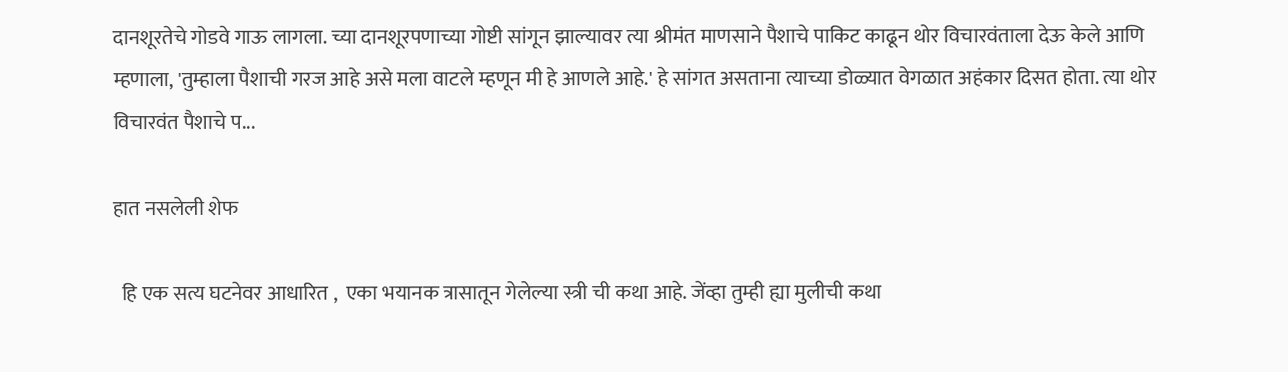दानशूरतेचे गोडवे गाऊ लागला. च्या दानशूरपणाच्या गोष्टी सांगून झाल्यावर त्या श्रीमंत माणसाने पैशाचे पाकिट काढून थोर विचारवंताला देऊ केले आणि म्हणाला, 'तुम्हाला पैशाची गरज आहे असे मला वाटले म्हणून मी हे आणले आहे.' हे सांगत असताना त्याच्या डोळ्यात वेगळात अहंकार दिसत होता. त्या थोर विचारवंत पैशाचे प...

हात नसलेली शेफ

  हि एक सत्य घटनेवर आधारित ,  एका भयानक त्रासातून गेलेल्या स्त्री ची कथा आहे. जेंव्हा तुम्ही ह्या मुलीची कथा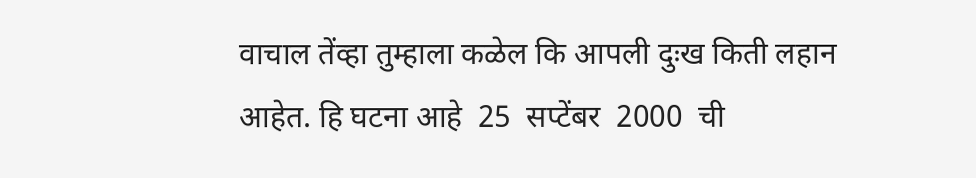वाचाल तेंव्हा तुम्हाला कळेल कि आपली दुःख किती लहान आहेत. हि घटना आहे  25  सप्टेंबर  2000  ची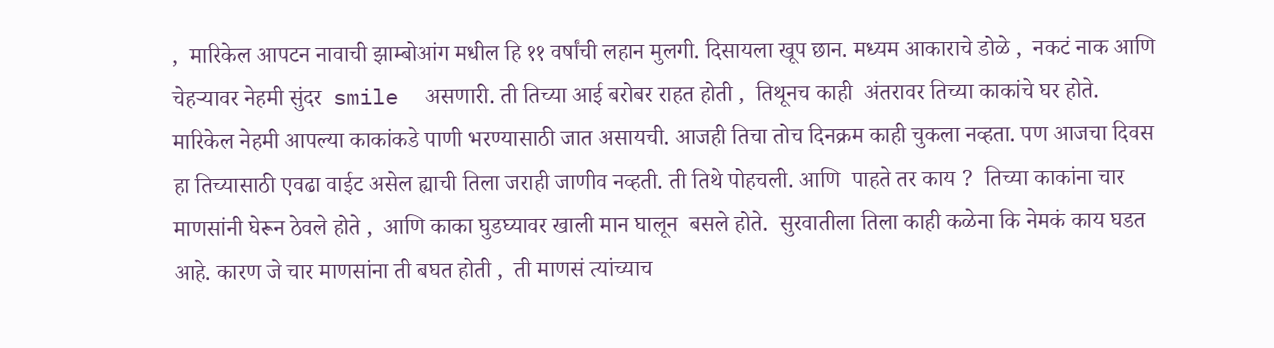,  मारिकेल आपटन नावाची झाम्बोआंग मधील हि ११ वर्षांची लहान मुलगी. दिसायला खूप छान. मध्यम आकाराचे डोळे ,  नकटं नाक आणि चेहऱ्यावर नेहमी सुंदर  smile  असणारी. ती तिच्या आई बरोबर राहत होती ,  तिथूनच काही  अंतरावर तिच्या काकांचे घर होते. मारिकेल नेहमी आपल्या काकांकडे पाणी भरण्यासाठी जात असायची. आजही तिचा तोच दिनक्रम काही चुकला नव्हता. पण आजचा दिवस हा तिच्यासाठी एवढा वाईट असेल ह्याची तिला जराही जाणीव नव्हती. ती तिथे पोहचली. आणि  पाहते तर काय ?  तिच्या काकांना चार माणसांनी घेरून ठेवले होते ,  आणि काका घुडघ्यावर खाली मान घालून  बसले होते.  सुरवातीला तिला काही कळेना कि नेमकं काय घडत आहे. कारण जे चार माणसांना ती बघत होती ,  ती माणसं त्यांच्याच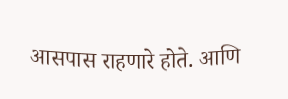आसपास राहणारे होते. आणि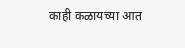काही कळायच्या आत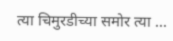त्या चिमुरडीच्या समोर त्या ...